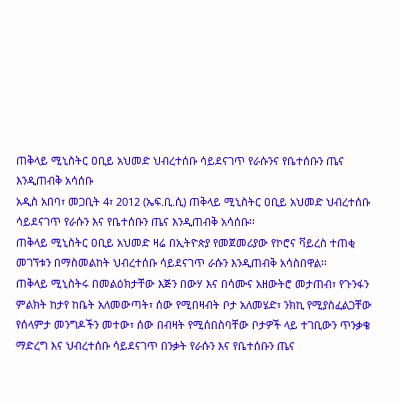ጠቅላይ ሚኒስትር ዐቢይ አህመድ ህብረተሰቡ ሳይደናገጥ የራሱንና የቤተሰቡን ጤና እንዲጠብቅ አሳሰቡ
አዲስ አበባ፣ መጋቢት 4፣ 2012 (ኤፍ.ቢ.ሲ) ጠቅላይ ሚኒስትር ዐቢይ አህመድ ህብረተሰቡ ሳይደናገጥ የራሱን እና የቤተሰቡን ጤና እንዲጠብቅ አሳሰቡ፡፡
ጠቅላይ ሚኒስትር ዐቢይ አህመድ ዛሬ በኢትዮጵያ የመጀመሪያው የኮሮና ቫይረስ ተጠቂ መገኘቱን በማስመልከት ህብረተሰቡ ሳይደናገጥ ራሱን እንዲጠብቅ አሳስበዋል፡፡
ጠቅላይ ሚኒስትሩ በመልዕክታቸው እጅን በውሃ እና በሳሙና አዘውትሮ መታጠብ፣ የጉንፋን ምልክት ከታየ ከቤት አለመውጣት፣ ሰው የሚበዛብት ቦታ አለመሄድ፣ ንክኪ የሚያስፈልጋቸው የሰላምታ መንግዶችን መተው፣ ሰው በብዛት የሚሰበስባቸው ቦታዎች ላይ ተገቢውን ጥንቃቄ ማድረግ እና ህብረተሰቡ ሳይደናገጥ በንቃት የራሱን እና የቤተሰቡን ጤና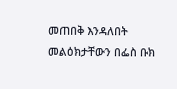መጠበቅ እንዳለበት መልዕክታቸውን በፌስ ቡክ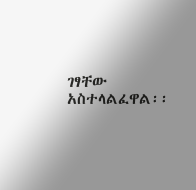ገፃቸው አስተላልፈዋል፡፡